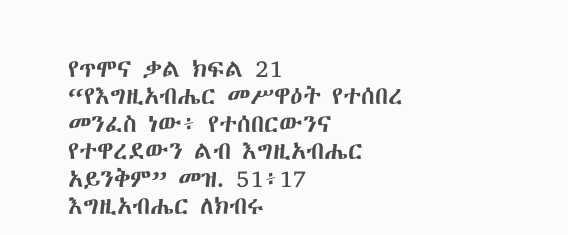የጥሞና ቃል ክፍል 21
“የእግዚአብሔር መሥዋዕት የተሰበረ መንፈስ ነው፥ የተሰበርውንና የተዋረደውን ልብ እግዚአብሔር አይንቅም” መዝ. 51፥17 እግዚአብሔር ለክብሩ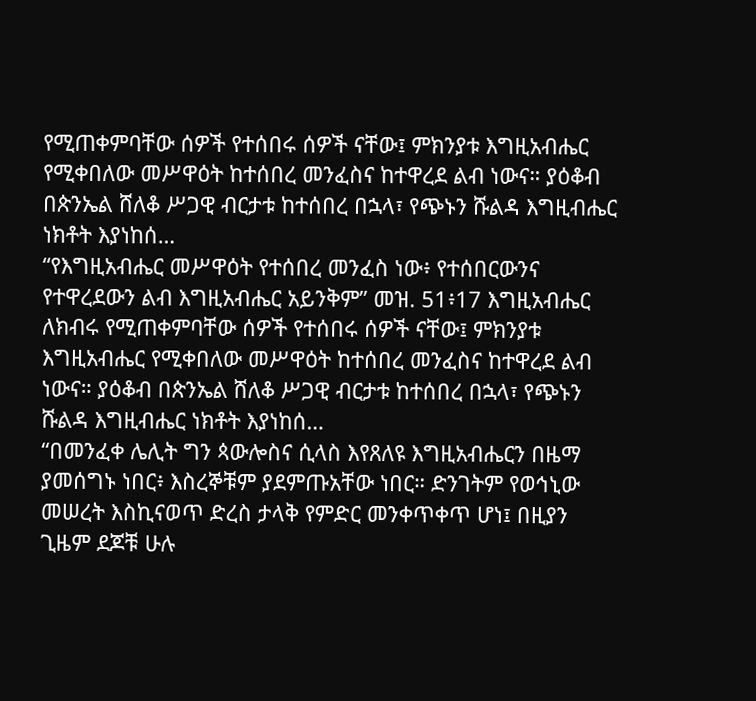የሚጠቀምባቸው ሰዎች የተሰበሩ ሰዎች ናቸው፤ ምክንያቱ እግዚአብሔር የሚቀበለው መሥዋዕት ከተሰበረ መንፈስና ከተዋረደ ልብ ነውና። ያዕቆብ በጵንኤል ሸለቆ ሥጋዊ ብርታቱ ከተሰበረ በኋላ፣ የጭኑን ሹልዳ እግዚብሔር ነክቶት እያነከሰ…
“የእግዚአብሔር መሥዋዕት የተሰበረ መንፈስ ነው፥ የተሰበርውንና የተዋረደውን ልብ እግዚአብሔር አይንቅም” መዝ. 51፥17 እግዚአብሔር ለክብሩ የሚጠቀምባቸው ሰዎች የተሰበሩ ሰዎች ናቸው፤ ምክንያቱ እግዚአብሔር የሚቀበለው መሥዋዕት ከተሰበረ መንፈስና ከተዋረደ ልብ ነውና። ያዕቆብ በጵንኤል ሸለቆ ሥጋዊ ብርታቱ ከተሰበረ በኋላ፣ የጭኑን ሹልዳ እግዚብሔር ነክቶት እያነከሰ…
“በመንፈቀ ሌሊት ግን ጳውሎስና ሲላስ እየጸለዩ እግዚአብሔርን በዜማ ያመሰግኑ ነበር፥ እስረኞቹም ያደምጡአቸው ነበር። ድንገትም የወኅኒው መሠረት እስኪናወጥ ድረስ ታላቅ የምድር መንቀጥቀጥ ሆነ፤ በዚያን ጊዜም ደጆቹ ሁሉ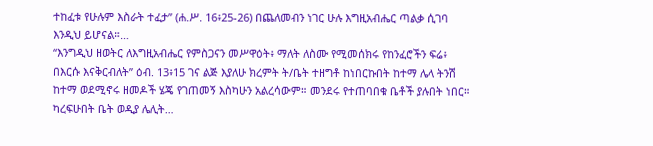ተከፈቱ የሁሉም እስራት ተፈታ” (ሐ.ሥ. 16፥25-26) በጨለመብን ነገር ሁሉ እግዚአብሔር ጣልቃ ሲገባ እንዲህ ይሆናል።…
“እንግዲህ ዘወትር ለእግዚአብሔር የምስጋናን መሥዋዕት፥ ማለት ለስሙ የሚመሰክሩ የከንፈሮችን ፍሬ፥ በእርሱ እናቅርብለት” ዕብ. 13፥15 ገና ልጅ እያለሁ ክረምት ት/ቤት ተዘግቶ ከነበርኩበት ከተማ ሌላ ትንሽ ከተማ ወደሚኖሩ ዘመዶች ሄጄ የገጠመኝ እስካሁን አልረሳውም። መንደሩ የተጠባበቁ ቤቶች ያሉበት ነበር። ካረፍሁበት ቤት ወዲያ ሌሊት…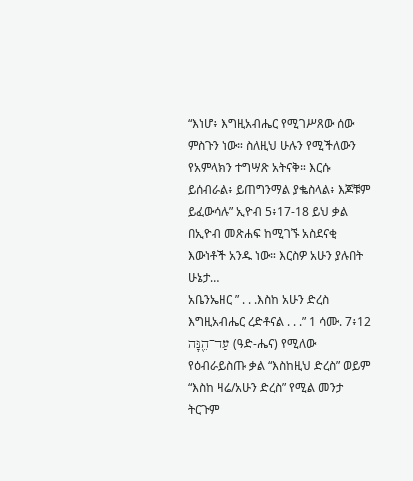“እነሆ፥ እግዚአብሔር የሚገሥጸው ሰው ምስጉን ነው። ስለዚህ ሁሉን የሚችለውን የአምላክን ተግሣጽ አትናቅ። እርሱ ይሰብራል፥ ይጠግንማል ያቈስላል፥ እጆቹም ይፈውሳሉ” ኢዮብ 5፥17-18 ይህ ቃል በኢዮብ መጽሐፍ ከሚገኙ አስደናቂ እውነቶች አንዱ ነው። እርስዎ አሁን ያሉበት ሁኔታ…
አቤንኤዘር ” . . .እስከ አሁን ድረስ እግዚአብሔር ረድቶናል . . .” 1 ሳሙ. 7፥12 עַד־הֵ֖נָּה (ዓድ-ሔና) የሚለው የዕብራይስጡ ቃል “እስከዚህ ድረስ” ወይም “እስከ ዛሬ/አሁን ድረስ” የሚል መንታ ትርጉም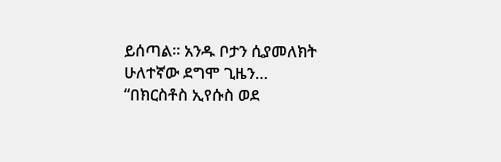ይሰጣል። አንዱ ቦታን ሲያመለክት ሁለተኛው ደግሞ ጊዜን…
“በክርስቶስ ኢየሱስ ወደ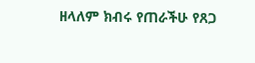ዘላለም ክብሩ የጠራችሁ የጸጋ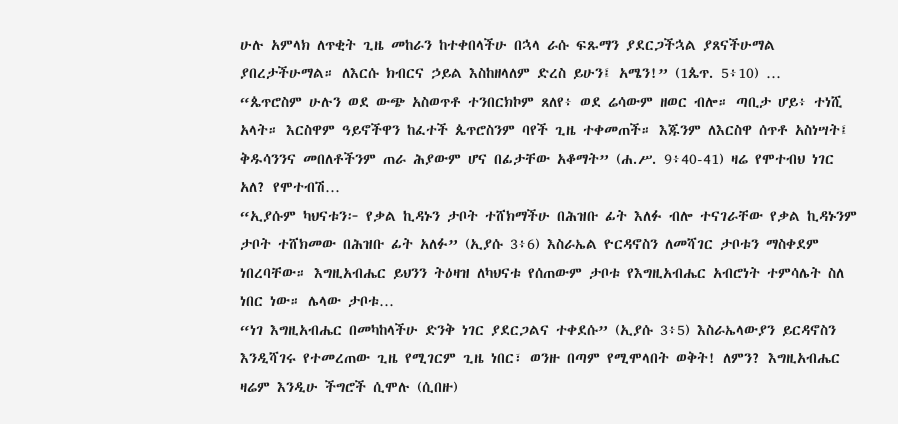ሁሉ አምላክ ለጥቂት ጊዜ መከራን ከተቀበላችሁ በኋላ ራሱ ፍጹማን ያደርጋችኋል ያጸናችሁማል ያበረታችሁማል። ለእርሱ ክብርና ኃይል እስከዘላለም ድረስ ይሁን፤ አሜን!” (1ጴጥ. 5፥10) …
“ጴጥሮስም ሁሉን ወደ ውጭ አስወጥቶ ተንበርክኮም ጸለየ፥ ወደ ሬሳውም ዘወር ብሎ። ጣቢታ ሆይ፥ ተነሺ አላት። እርስዋም ዓይኖችዋን ከፈተች ጴጥሮስንም ባየች ጊዜ ተቀመጠች። እጁንም ለእርስዋ ሰጥቶ አስነሣት፤ ቅዱሳንንና መበለቶችንም ጠራ ሕያውም ሆና በፊታቸው አቆማት” (ሐ.ሥ. 9፥40-41) ዛሬ የሞተብህ ነገር አለ? የሞተብሽ…
“ኢያሱም ካህናቱን፦ የቃል ኪዳኑን ታቦት ተሸክማችሁ በሕዝቡ ፊት እለፉ ብሎ ተናገራቸው የቃል ኪዳኑንም ታቦት ተሸክመው በሕዝቡ ፊት አለፉ” (ኢያሱ 3፥6) እስራኤል ዮርዳኖስን ለመሻገር ታቦቱን ማስቀደም ነበረባቸው። እግዚአብሔር ይህንን ትዕዛዝ ለካህናቱ የሰጠውም ታቦቱ የእግዚአብሔር አብሮነት ተምሳሌት ስለ ነበር ነው። ሌላው ታቦቱ…
“ነገ እግዚአብሔር በመካከላችሁ ድንቅ ነገር ያደርጋልና ተቀደሱ” (ኢያሱ 3፥5) እስራኤላውያን ይርዳኖስን እንዲሻገሩ የተመረጠው ጊዜ የሚገርም ጊዜ ነበር፣ ወንዙ በጣም የሚሞላበት ወቅት! ለምን? እግዚአብሔር ዛሬም እንዲሁ ችግሮች ሲሞሉ (ሲበዙ)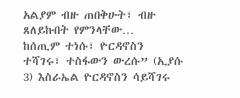አልያም ብዙ ጠበቅሁት፣ ብዙ ጸለይኩበት የምንላቸው…
ከሰጢም ተነሱ፣ ዮርዳኖስን ተሻገሩ፣ ተስፋውን ውረሱ” (ኢያሱ 3) እስራኤል ዮርዳኖስን ሳይሻገሩ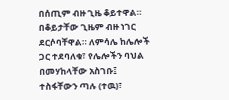በሰጢም ብዙ ጊዜ ቆይተዋል። በቆይታቸው ጊዜም ብዙ ነገር ደርሶባቸዋል። ለምሳሌ ከሌሎች ጋር ተደባለቁ፣ የሌሎችን ባህል በመሃከላቸው አስገቡ፤ ተስፋቸውን ጣሉ (ተዉ)፣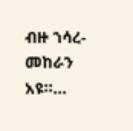ብዙ ኀሳረ-መከራን አዩ።…